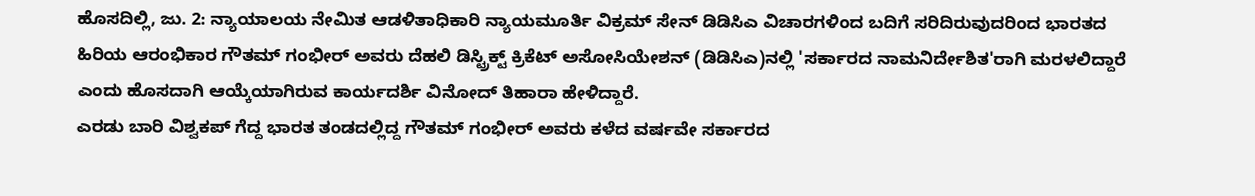ಹೊಸದಿಲ್ಲಿ, ಜು. 2: ನ್ಯಾಯಾಲಯ ನೇಮಿತ ಆಡಳಿತಾಧಿಕಾರಿ ನ್ಯಾಯಮೂರ್ತಿ ವಿಕ್ರಮ್ ಸೇನ್ ಡಿಡಿಸಿಎ ವಿಚಾರಗಳಿಂದ ಬದಿಗೆ ಸರಿದಿರುವುದರಿಂದ ಭಾರತದ ಹಿರಿಯ ಆರಂಭಿಕಾರ ಗೌತಮ್ ಗಂಭೀರ್ ಅವರು ದೆಹಲಿ ಡಿಸ್ಟ್ರಿಕ್ಟ್ ಕ್ರಿಕೆಟ್ ಅಸೋಸಿಯೇಶನ್ (ಡಿಡಿಸಿಎ)ನಲ್ಲಿ 'ಸರ್ಕಾರದ ನಾಮನಿರ್ದೇಶಿತ'ರಾಗಿ ಮರಳಲಿದ್ದಾರೆ ಎಂದು ಹೊಸದಾಗಿ ಆಯ್ಕೆಯಾಗಿರುವ ಕಾರ್ಯದರ್ಶಿ ವಿನೋದ್ ತಿಹಾರಾ ಹೇಳಿದ್ದಾರೆ.
ಎರಡು ಬಾರಿ ವಿಶ್ವಕಪ್ ಗೆದ್ದ ಭಾರತ ತಂಡದಲ್ಲಿದ್ದ ಗೌತಮ್ ಗಂಭೀರ್ ಅವರು ಕಳೆದ ವರ್ಷವೇ ಸರ್ಕಾರದ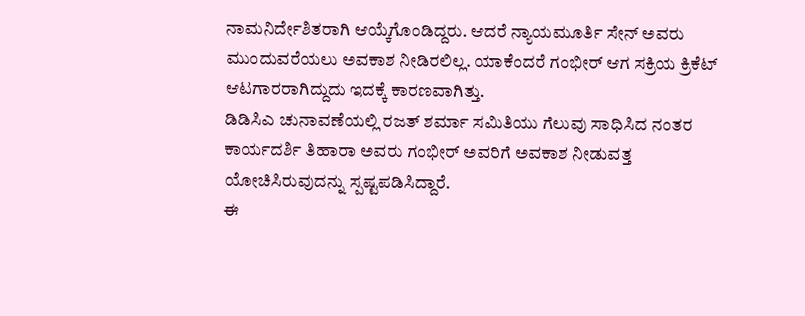ನಾಮನಿರ್ದೇಶಿತರಾಗಿ ಆಯ್ಕೆಗೊಂಡಿದ್ದರು. ಆದರೆ ನ್ಯಾಯಮೂರ್ತಿ ಸೇನ್ ಅವರು ಮುಂದುವರೆಯಲು ಅವಕಾಶ ನೀಡಿರಲಿಲ್ಲ. ಯಾಕೆಂದರೆ ಗಂಭೀರ್ ಆಗ ಸಕ್ರಿಯ ಕ್ರಿಕೆಟ್ ಆಟಗಾರರಾಗಿದ್ದುದು ಇದಕ್ಕೆ ಕಾರಣವಾಗಿತ್ತು.
ಡಿಡಿಸಿಎ ಚುನಾವಣೆಯಲ್ಲಿ ರಜತ್ ಶರ್ಮಾ ಸಮಿತಿಯು ಗೆಲುವು ಸಾಧಿಸಿದ ನಂತರ ಕಾರ್ಯದರ್ಶಿ ತಿಹಾರಾ ಅವರು ಗಂಭೀರ್ ಅವರಿಗೆ ಅವಕಾಶ ನೀಡುವತ್ತ ಯೋಚಿಸಿರುವುದನ್ನು ಸ್ಪಷ್ಟಪಡಿಸಿದ್ದಾರೆ.
ಈ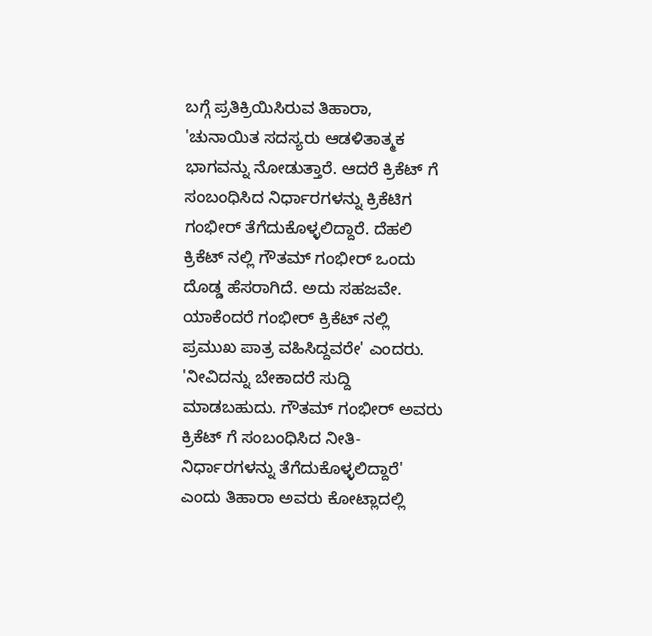ಬಗ್ಗೆ ಪ್ರತಿಕ್ರಿಯಿಸಿರುವ ತಿಹಾರಾ, 'ಚುನಾಯಿತ ಸದಸ್ಯರು ಆಡಳಿತಾತ್ಮಕ ಭಾಗವನ್ನು ನೋಡುತ್ತಾರೆ. ಆದರೆ ಕ್ರಿಕೆಟ್ ಗೆ ಸಂಬಂಧಿಸಿದ ನಿರ್ಧಾರಗಳನ್ನು ಕ್ರಿಕೆಟಿಗ ಗಂಭೀರ್ ತೆಗೆದುಕೊಳ್ಳಲಿದ್ದಾರೆ. ದೆಹಲಿ ಕ್ರಿಕೆಟ್ ನಲ್ಲಿ ಗೌತಮ್ ಗಂಭೀರ್ ಒಂದು ದೊಡ್ಡ ಹೆಸರಾಗಿದೆ. ಅದು ಸಹಜವೇ. ಯಾಕೆಂದರೆ ಗಂಭೀರ್ ಕ್ರಿಕೆಟ್ ನಲ್ಲಿ ಪ್ರಮುಖ ಪಾತ್ರ ವಹಿಸಿದ್ದವರೇ' ಎಂದರು.
'ನೀವಿದನ್ನು ಬೇಕಾದರೆ ಸುದ್ದಿ ಮಾಡಬಹುದು. ಗೌತಮ್ ಗಂಭೀರ್ ಅವರು ಕ್ರಿಕೆಟ್ ಗೆ ಸಂಬಂಧಿಸಿದ ನೀತಿ-ನಿರ್ಧಾರಗಳನ್ನು ತೆಗೆದುಕೊಳ್ಳಲಿದ್ದಾರೆ' ಎಂದು ತಿಹಾರಾ ಅವರು ಕೋಟ್ಲಾದಲ್ಲಿ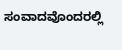ಸಂವಾದವೊಂದರಲ್ಲಿ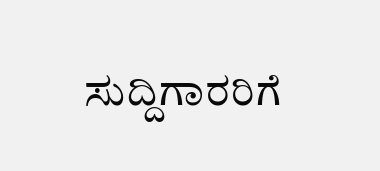ಸುದ್ದಿಗಾರರಿಗೆ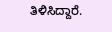ತಿಳಿಸಿದ್ದಾರೆ.